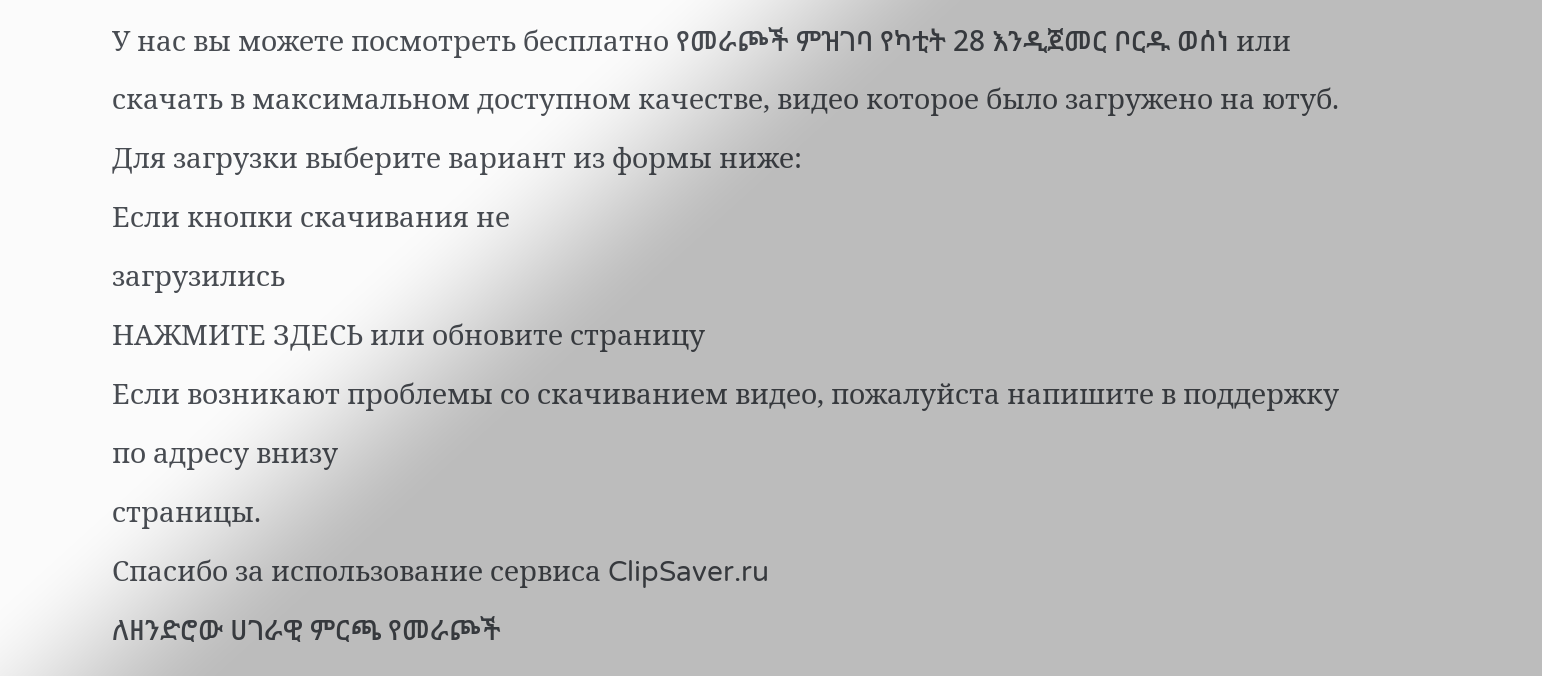У нас вы можете посмотреть бесплатно የመራጮች ምዝገባ የካቲት 28 እንዲጀመር ቦርዱ ወሰነ или скачать в максимальном доступном качестве, видео которое было загружено на ютуб. Для загрузки выберите вариант из формы ниже:
Если кнопки скачивания не
загрузились
НАЖМИТЕ ЗДЕСЬ или обновите страницу
Если возникают проблемы со скачиванием видео, пожалуйста напишите в поддержку по адресу внизу
страницы.
Спасибо за использование сервиса ClipSaver.ru
ለዘንድሮው ሀገራዊ ምርጫ የመራጮች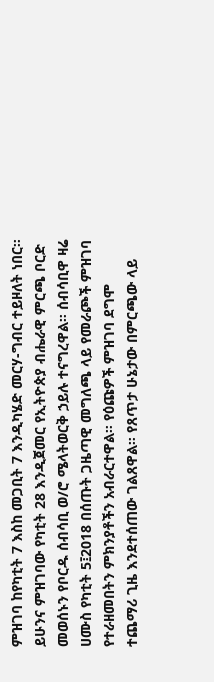ምዝገባ ከየካቲት 7 እስከ መጋቢት 7 እንዲካሄድ መርሃ-ግብር ተይዞለት ነበር። ይሁንና ምዝገባው የካቲት 28 እንዲጀመር የኢትዮጵያ ብሔራዊ ምርጫ ቦርድ መወሰኑን የቦርዱ ሰብሳቢ ወ/ሮ ሜላትወርቅ ኃይሉ ተናግረዋል። ሰብሳቢዋ ዛሬ ሀሙስ የካቲት 5፤2018 በሰጡት ጋዜጣዊ መግለጫ ላይ የመራጮች ምዝገባ የተራዘመበትን ምክንያቶችን አብራርተዋል። የዕጩዎች ምዝገባ ደግሞ ተጨማሪ ጊዜ እንደተሰጠው ገልጸዋል። የጸጥታ ሁኔታው በምርጫው ላይ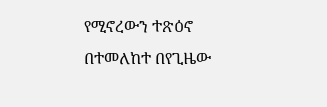የሚኖረውን ተጽዕኖ በተመለከተ በየጊዜው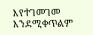እየተገመገመ እንደሚቀጥልም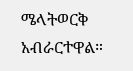ሜላትወርቅ አብራርተዋል።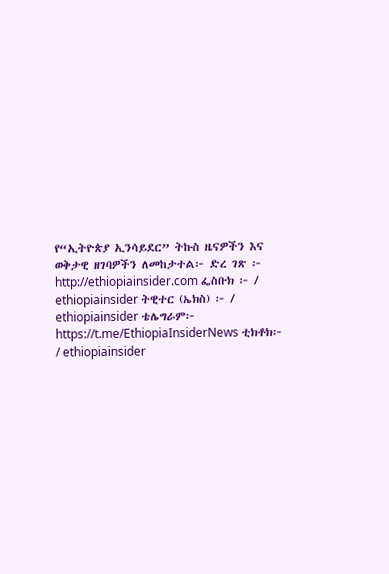የ“ኢትዮጵያ ኢንሳይደር” ትኩስ ዜናዎችን እና ወቅታዊ ዘገባዎችን ለመከታተል፦ ድረ ገጽ ፦ http://ethiopiainsider.com ፌስቡክ ፦ / ethiopiainsider ትዊተር (ኤክስ) ፦ / ethiopiainsider ቴሌግራም፦ https://t.me/EthiopiaInsiderNews ቲክቶክ፦ / ethiopiainsider